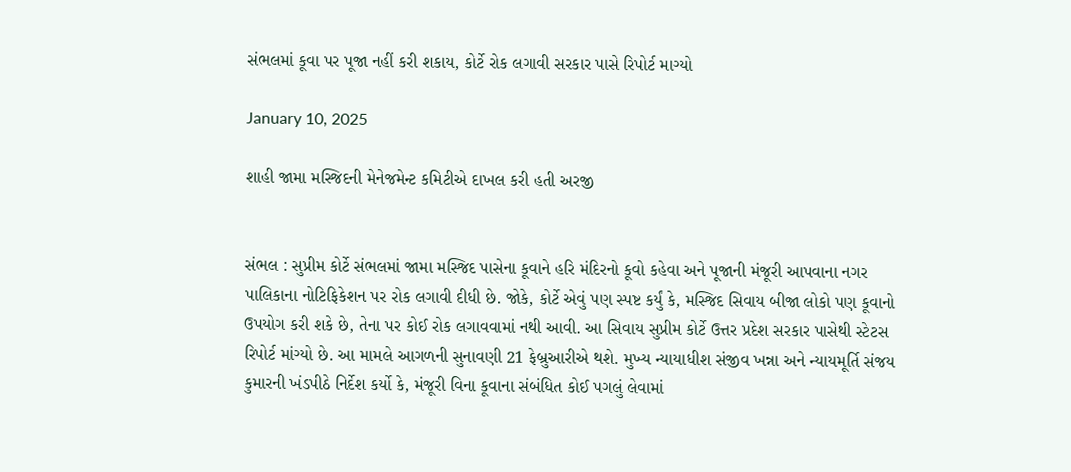સંભલમાં કૂવા પર પૂજા નહીં કરી શકાય, કોર્ટે રોક લગાવી સરકાર પાસે રિપોર્ટ માગ્યો

January 10, 2025

શાહી જામા મસ્જિદની મેનેજમેન્ટ કમિટીએ દાખલ કરી હતી અરજી


સંભલ : સુપ્રીમ કોર્ટે સંભલમાં જામા મસ્જિદ પાસેના કૂવાને હરિ મંદિરનો કૂવો કહેવા અને પૂજાની મંજૂરી આપવાના નગર પાલિકાના નોટિફિકેશન પર રોક લગાવી દીધી છે. જોકે, કોર્ટે એવું પણ સ્પષ્ટ કર્યું કે, મસ્જિદ સિવાય બીજા લોકો પણ કૂવાનો ઉપયોગ કરી શકે છે, તેના પર કોઈ રોક લગાવવામાં નથી આવી. આ સિવાય સુપ્રીમ કોર્ટે ઉત્તર પ્રદેશ સરકાર પાસેથી સ્ટેટસ રિપોર્ટ માંગ્યો છે. આ મામલે આગળની સુનાવણી 21 ફેબ્રુઆરીએ થશે. મુખ્ય ન્યાયાધીશ સંજીવ ખન્ના અને ન્યાયમૂર્તિ સંજય કુમારની ખંડપીઠે નિર્દેશ કર્યો કે, મંજૂરી વિના કૂવાના સંબંધિત કોઈ પગલું લેવામાં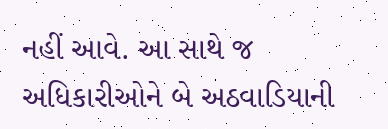નહીં આવે. આ સાથે જ અધિકારીઓને બે અઠવાડિયાની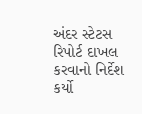અંદર સ્ટેટસ રિપોર્ટ દાખલ કરવાનો નિર્દેશ કર્યો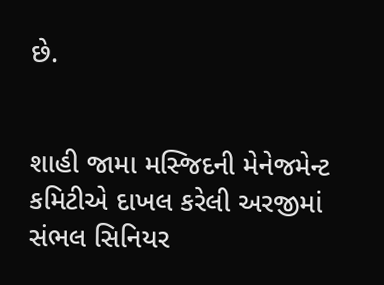છે.


શાહી જામા મસ્જિદની મેનેજમેન્ટ કમિટીએ દાખલ કરેલી અરજીમાં સંભલ સિનિયર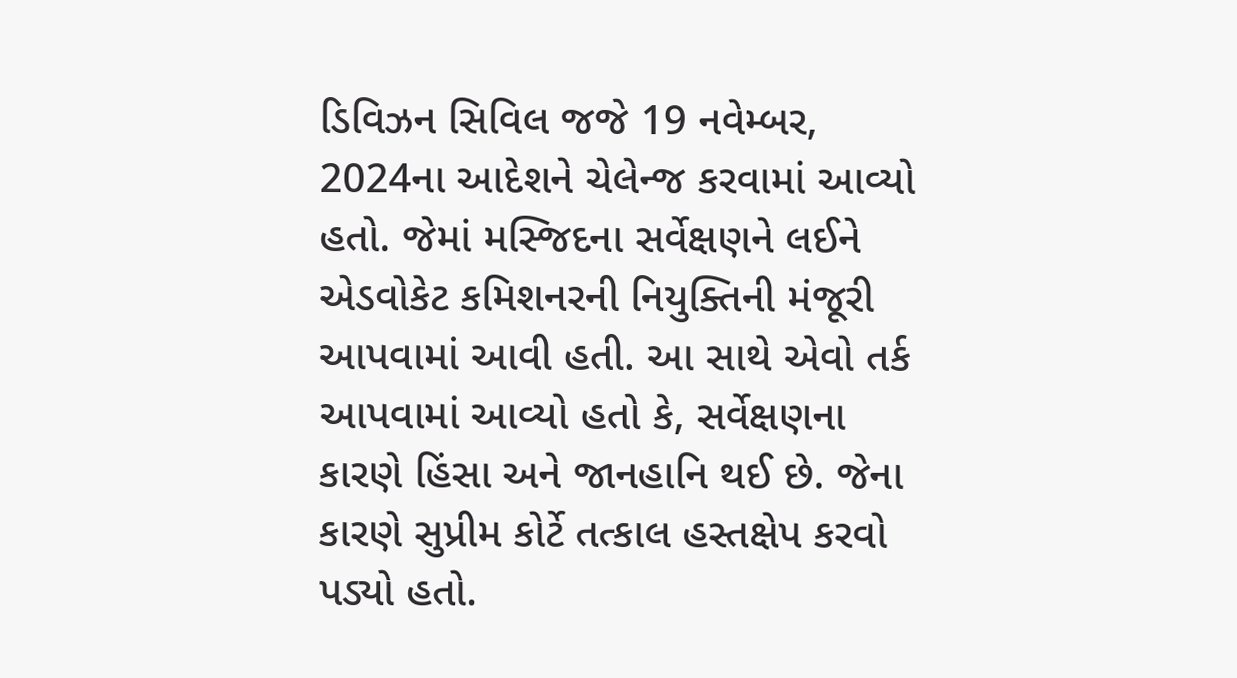ડિવિઝન સિવિલ જજે 19 નવેમ્બર, 2024ના આદેશને ચેલેન્જ કરવામાં આવ્યો હતો. જેમાં મસ્જિદના સર્વેક્ષણને લઈને એડવોકેટ કમિશનરની નિયુક્તિની મંજૂરી આપવામાં આવી હતી. આ સાથે એવો તર્ક આપવામાં આવ્યો હતો કે, સર્વેક્ષણના કારણે હિંસા અને જાનહાનિ થઈ છે. જેના કારણે સુપ્રીમ કોર્ટે તત્કાલ હસ્તક્ષેપ કરવો પડ્યો હતો.